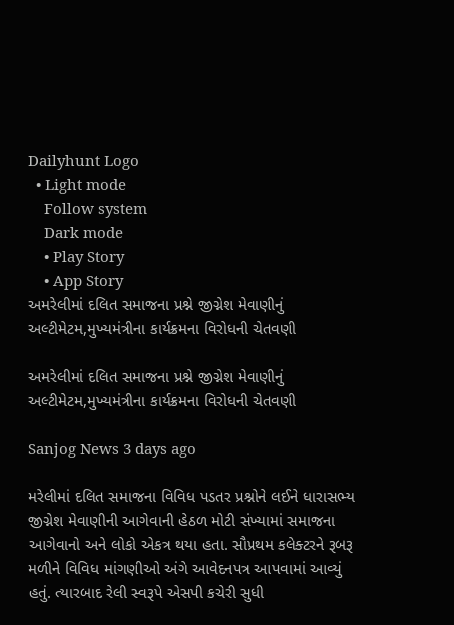Dailyhunt Logo
  • Light mode
    Follow system
    Dark mode
    • Play Story
    • App Story
અમરેલીમાં દલિત સમાજના પ્રશ્ને જીગ્નેશ મેવાણીનું અલ્ટીમેટમ,મુખ્યમંત્રીના કાર્યક્રમના વિરોધની ચેતવણી

અમરેલીમાં દલિત સમાજના પ્રશ્ને જીગ્નેશ મેવાણીનું અલ્ટીમેટમ,મુખ્યમંત્રીના કાર્યક્રમના વિરોધની ચેતવણી

Sanjog News 3 days ago

મરેલીમાં દલિત સમાજના વિવિધ પડતર પ્રશ્નોને લઈને ધારાસભ્ય જીગ્નેશ મેવાણીની આગેવાની હેઠળ મોટી સંખ્યામાં સમાજના આગેવાનો અને લોકો એકત્ર થયા હતા. સૌપ્રથમ કલેક્ટરને રૂબરૂ મળીને વિવિધ માંગણીઓ અંગે આવેદનપત્ર આપવામાં આવ્યું હતું. ત્યારબાદ રેલી સ્વરૂપે એસપી કચેરી સુધી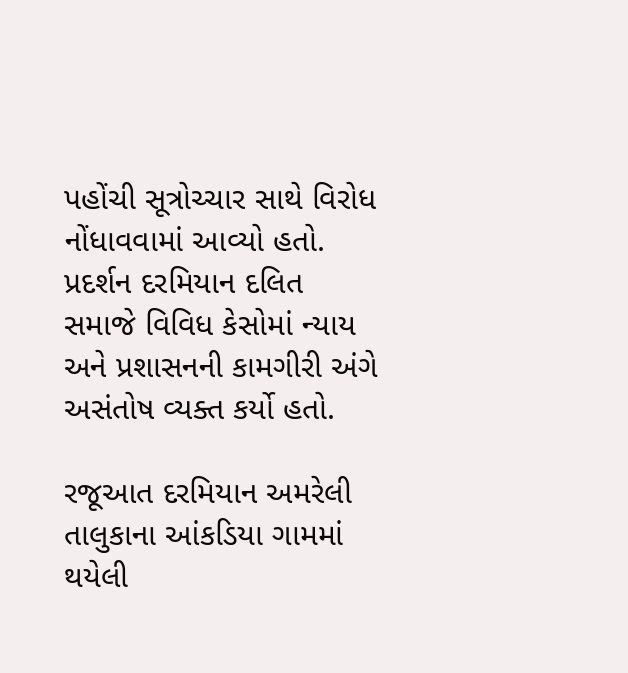પહોંચી સૂત્રોચ્ચાર સાથે વિરોધ નોંધાવવામાં આવ્યો હતો. પ્રદર્શન દરમિયાન દલિત સમાજે વિવિધ કેસોમાં ન્યાય અને પ્રશાસનની કામગીરી અંગે અસંતોષ વ્યક્ત કર્યો હતો.

રજૂઆત દરમિયાન અમરેલી તાલુકાના આંકડિયા ગામમાં થયેલી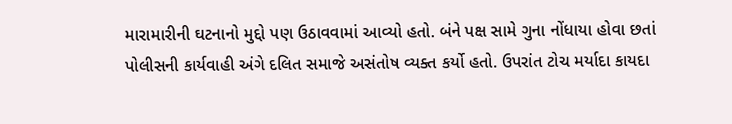મારામારીની ઘટનાનો મુદ્દો પણ ઉઠાવવામાં આવ્યો હતો. બંને પક્ષ સામે ગુના નોંધાયા હોવા છતાં પોલીસની કાર્યવાહી અંગે દલિત સમાજે અસંતોષ વ્યક્ત કર્યો હતો. ઉપરાંત ટોચ મર્યાદા કાયદા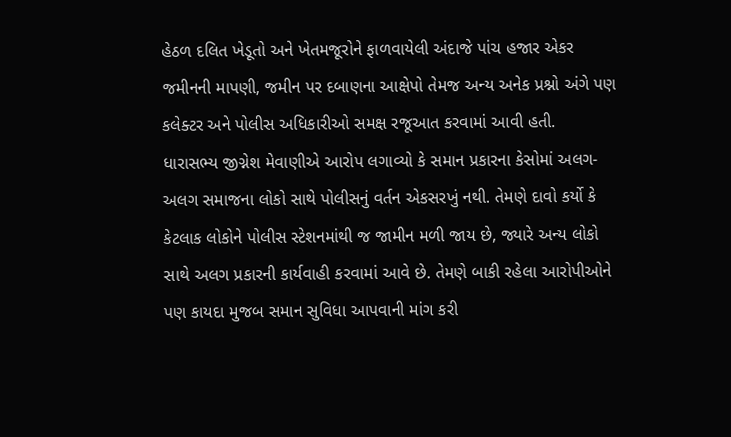હેઠળ દલિત ખેડૂતો અને ખેતમજૂરોને ફાળવાયેલી અંદાજે પાંચ હજાર એકર જમીનની માપણી, જમીન પર દબાણના આક્ષેપો તેમજ અન્ય અનેક પ્રશ્નો અંગે પણ કલેક્ટર અને પોલીસ અધિકારીઓ સમક્ષ રજૂઆત કરવામાં આવી હતી.
ધારાસભ્ય જીગ્નેશ મેવાણીએ આરોપ લગાવ્યો કે સમાન પ્રકારના કેસોમાં અલગ-અલગ સમાજના લોકો સાથે પોલીસનું વર્તન એકસરખું નથી. તેમણે દાવો કર્યો કે કેટલાક લોકોને પોલીસ સ્ટેશનમાંથી જ જામીન મળી જાય છે, જ્યારે અન્ય લોકો સાથે અલગ પ્રકારની કાર્યવાહી કરવામાં આવે છે. તેમણે બાકી રહેલા આરોપીઓને પણ કાયદા મુજબ સમાન સુવિધા આપવાની માંગ કરી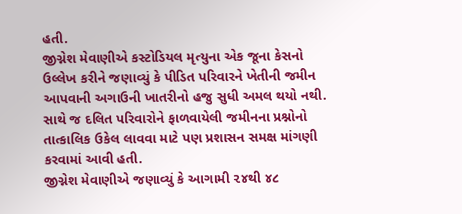હતી.
જીગ્નેશ મેવાણીએ કસ્ટોડિયલ મૃત્યુના એક જૂના કેસનો ઉલ્લેખ કરીને જણાવ્યું કે પીડિત પરિવારને ખેતીની જમીન આપવાની અગાઉની ખાતરીનો હજુ સુધી અમલ થયો નથી. સાથે જ દલિત પરિવારોને ફાળવાયેલી જમીનના પ્રશ્નોનો તાત્કાલિક ઉકેલ લાવવા માટે પણ પ્રશાસન સમક્ષ માંગણી કરવામાં આવી હતી.
જીગ્નેશ મેવાણીએ જણાવ્યું કે આગામી ૨૪થી ૪૮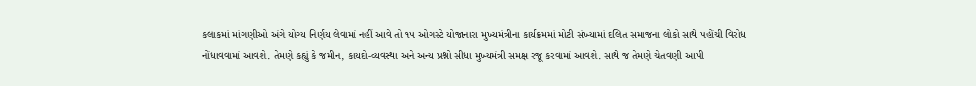કલાકમાં માંગણીઓ અંગે યોગ્ય નિર્ણય લેવામાં નહીં આવે તો ૧૫ ઓગસ્ટે યોજાનારા મુખ્યમંત્રીના કાર્યક્રમમાં મોટી સંખ્યામાં દલિત સમાજના લોકો સાથે પહોંચી વિરોધ નોંધાવવામાં આવશે. તેમણે કહ્યું કે જમીન, કાયદો-વ્યવસ્થા અને અન્ય પ્રશ્નો સીધા મુખ્યમંત્રી સમક્ષ રજૂ કરવામાં આવશે. સાથે જ તેમણે ચેતવણી આપી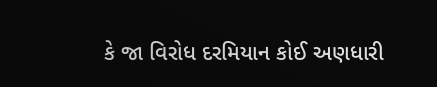કે જા વિરોધ દરમિયાન કોઈ અણધારી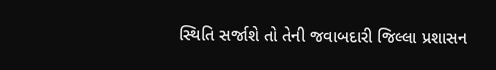સ્થિતિ સર્જાશે તો તેની જવાબદારી જિલ્લા પ્રશાસન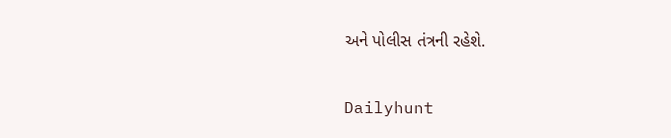અને પોલીસ તંત્રની રહેશે.

Dailyhunt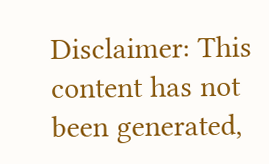Disclaimer: This content has not been generated,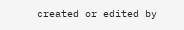created or edited by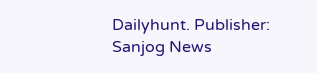Dailyhunt. Publisher: Sanjog News